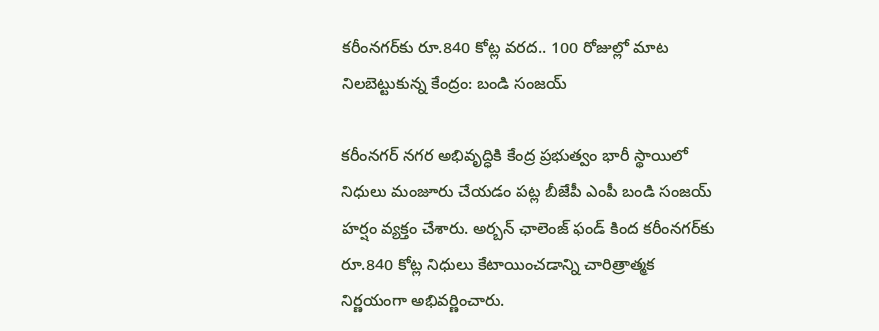కరీంనగర్‌కు రూ.840 కోట్ల వరద.. 100 రోజుల్లో మాట నిలబెట్టుకున్న కేంద్రం: బండి సంజయ్

కరీంనగర్ నగర అభివృద్ధికి కేంద్ర ప్రభుత్వం భారీ స్థాయిలో నిధులు మంజూరు చేయడం పట్ల బీజేపీ ఎంపీ బండి సంజయ్ హర్షం వ్యక్తం చేశారు. అర్బన్ ఛాలెంజ్ ఫండ్ కింద కరీంనగర్‌కు రూ.840 కోట్ల నిధులు కేటాయించడాన్ని చారిత్రాత్మక నిర్ణయంగా అభివర్ణించారు.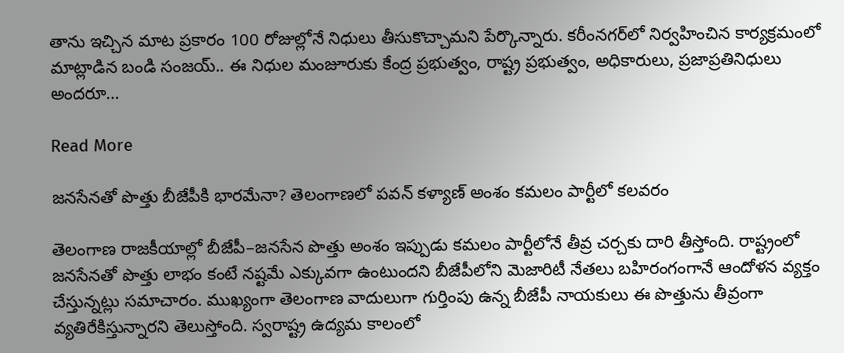తాను ఇచ్చిన మాట ప్రకారం 100 రోజుల్లోనే నిధులు తీసుకొచ్చామని పేర్కొన్నారు. కరీంనగర్‌లో నిర్వహించిన కార్యక్రమంలో మాట్లాడిన బండి సంజయ్.. ఈ నిధుల మంజూరుకు కేంద్ర ప్రభుత్వం, రాష్ట్ర ప్రభుత్వం, అధికారులు, ప్రజాప్రతినిధులు అందరూ…

Read More

జనసేనతో పొత్తు బీజేపీకి భారమేనా? తెలంగాణలో పవన్ కళ్యాణ్ అంశం కమలం పార్టీలో కలవరం

తెలంగాణ రాజకీయాల్లో బీజేపీ–జనసేన పొత్తు అంశం ఇప్పుడు కమలం పార్టీలోనే తీవ్ర చర్చకు దారి తీస్తోంది. రాష్ట్రంలో జనసేనతో పొత్తు లాభం కంటే నష్టమే ఎక్కువగా ఉంటుందని బీజేపీలోని మెజారిటీ నేతలు బహిరంగంగానే ఆందోళన వ్యక్తం చేస్తున్నట్లు సమాచారం. ముఖ్యంగా తెలంగాణ వాదులుగా గుర్తింపు ఉన్న బీజేపీ నాయకులు ఈ పొత్తును తీవ్రంగా వ్యతిరేకిస్తున్నారని తెలుస్తోంది. స్వరాష్ట్ర ఉద్యమ కాలంలో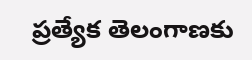ప్రత్యేక తెలంగాణకు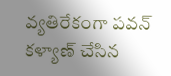వ్యతిరేకంగా పవన్ కళ్యాణ్ చేసిన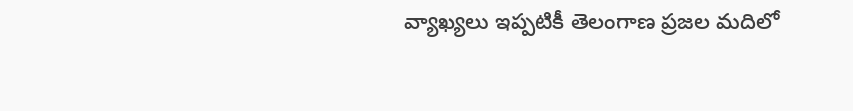వ్యాఖ్యలు ఇప్పటికీ తెలంగాణ ప్రజల మదిలో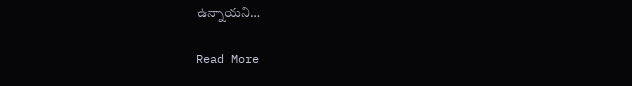ఉన్నాయని…

Read More